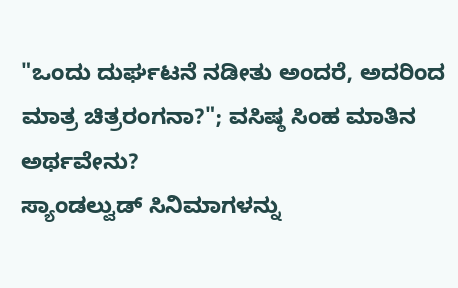"ಒಂದು ದುರ್ಘಟನೆ ನಡೀತು ಅಂದರೆ, ಅದರಿಂದ ಮಾತ್ರ ಚಿತ್ರರಂಗನಾ?"; ವಸಿಷ್ಠ ಸಿಂಹ ಮಾತಿನ ಅರ್ಥವೇನು?
ಸ್ಯಾಂಡಲ್ವುಡ್ ಸಿನಿಮಾಗಳನ್ನು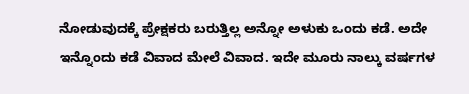ನೋಡುವುದಕ್ಕೆ ಪ್ರೇಕ್ಷಕರು ಬರುತ್ತಿಲ್ಲ ಅನ್ನೋ ಅಳುಕು ಒಂದು ಕಡೆ. ಅದೇ ಇನ್ನೊಂದು ಕಡೆ ವಿವಾದ ಮೇಲೆ ವಿವಾದ. ಇದೇ ಮೂರು ನಾಲ್ಕು ವರ್ಷಗಳ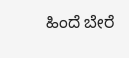ಹಿಂದೆ ಬೇರೆ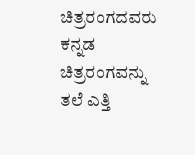ಚಿತ್ರರಂಗದವರು ಕನ್ನಡ ಚಿತ್ರರಂಗವನ್ನು ತಲೆ ಎತ್ತಿ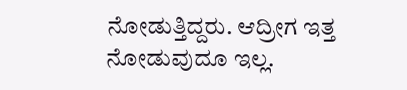ನೋಡುತ್ತಿದ್ದರು. ಆದ್ರೀಗ ಇತ್ತ ನೋಡುವುದೂ ಇಲ್ಲ.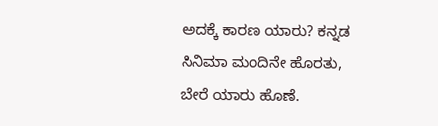ಅದಕ್ಕೆ ಕಾರಣ ಯಾರು? ಕನ್ನಡ ಸಿನಿಮಾ ಮಂದಿನೇ ಹೊರತು, ಬೇರೆ ಯಾರು ಹೊಣೆ.